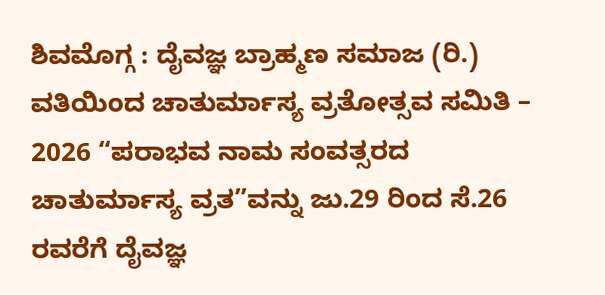ಶಿವಮೊಗ್ಗ : ದೈವಜ್ಞ ಬ್ರಾಹ್ಮಣ ಸಮಾಜ (ರಿ.) ವತಿಯಿಂದ ಚಾತುರ್ಮಾಸ್ಯ ವ್ರತೋತ್ಸವ ಸಮಿತಿ – 2026 “ಪರಾಭವ ನಾಮ ಸಂವತ್ಸರದ ಚಾತುರ್ಮಾಸ್ಯ ವ್ರತ”ವನ್ನು ಜು.29 ರಿಂದ ಸೆ.26 ರವರೆಗೆ ದೈವಜ್ಞ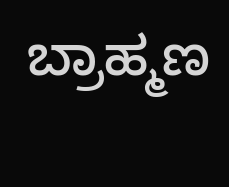ಬ್ರಾಹ್ಮಣ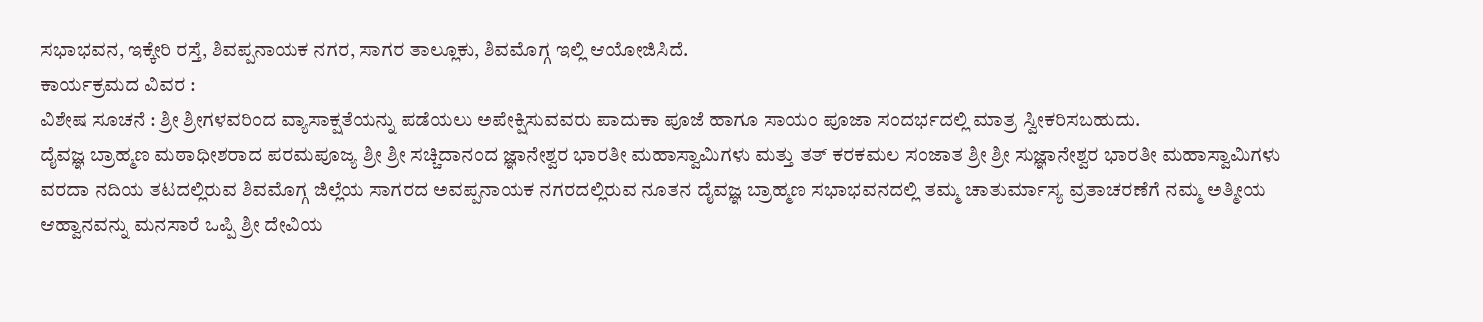ಸಭಾಭವನ, ಇಕ್ಕೇರಿ ರಸ್ತೆ, ಶಿವಪ್ಪನಾಯಕ ನಗರ, ಸಾಗರ ತಾಲ್ಲೂಕು, ಶಿವಮೊಗ್ಗ ಇಲ್ಲಿ ಆಯೋಜಿಸಿದೆ.
ಕಾರ್ಯಕ್ರಮದ ವಿವರ :
ವಿಶೇಷ ಸೂಚನೆ : ಶ್ರೀ ಶ್ರೀಗಳವರಿಂದ ವ್ಯಾಸಾಕ್ಷತೆಯನ್ನು ಪಡೆಯಲು ಅಪೇಕ್ಷಿಸುವವರು ಪಾದುಕಾ ಪೂಜೆ ಹಾಗೂ ಸಾಯಂ ಪೂಜಾ ಸಂದರ್ಭದಲ್ಲಿ ಮಾತ್ರ ಸ್ವೀಕರಿಸಬಹುದು.
ದೈವಜ್ಞ ಬ್ರಾಹ್ಮಣ ಮಠಾಧೀಶರಾದ ಪರಮಪೂಜ್ಯ ಶ್ರೀ ಶ್ರೀ ಸಚ್ಚಿದಾನಂದ ಜ್ಞಾನೇಶ್ವರ ಭಾರತೀ ಮಹಾಸ್ವಾಮಿಗಳು ಮತ್ತು ತತ್ ಕರಕಮಲ ಸಂಜಾತ ಶ್ರೀ ಶ್ರೀ ಸುಜ್ಞಾನೇಶ್ವರ ಭಾರತೀ ಮಹಾಸ್ವಾಮಿಗಳು ವರದಾ ನದಿಯ ತಟದಲ್ಲಿರುವ ಶಿವಮೊಗ್ಗ ಜಿಲ್ಲೆಯ ಸಾಗರದ ಅವಪ್ಪನಾಯಕ ನಗರದಲ್ಲಿರುವ ನೂತನ ದೈವಜ್ಞ ಬ್ರಾಹ್ಮಣ ಸಭಾಭವನದಲ್ಲಿ ತಮ್ಮ ಚಾತುರ್ಮಾಸ್ಯ ವ್ರತಾಚರಣೆಗೆ ನಮ್ಮ ಅತ್ಮೀಯ ಆಹ್ವಾನವನ್ನು ಮನಸಾರೆ ಒಪ್ಪಿ ಶ್ರೀ ದೇವಿಯ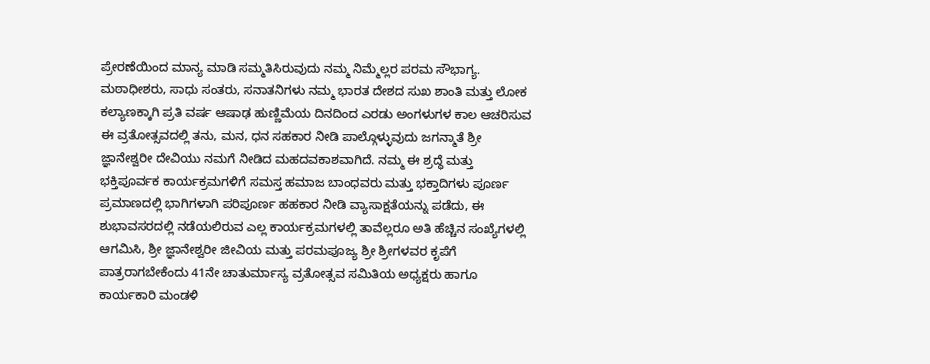ಪ್ರೇರಣೆಯಿಂದ ಮಾನ್ಯ ಮಾಡಿ ಸಮ್ಮತಿಸಿರುವುದು ನಮ್ಮ ನಿಮ್ಮೆಲ್ಲರ ಪರಮ ಸೌಭಾಗ್ಯ.
ಮಠಾಧೀಶರು, ಸಾಧು ಸಂತರು, ಸನಾತನಿಗಳು ನಮ್ಮ ಭಾರತ ದೇಶದ ಸುಖ ಶಾಂತಿ ಮತ್ತು ಲೋಕ ಕಲ್ಯಾಣಕ್ಕಾಗಿ ಪ್ರತಿ ವರ್ಷ ಆಷಾಢ ಹುಣ್ಣಿಮೆಯ ದಿನದಿಂದ ಎರಡು ಅಂಗಳುಗಳ ಕಾಲ ಆಚರಿಸುವ ಈ ವ್ರತೋತ್ಸವದಲ್ಲಿ ತನು, ಮನ, ಧನ ಸಹಕಾರ ನೀಡಿ ಪಾಲ್ಗೊಳ್ಳುವುದು ಜಗನ್ಮಾತೆ ಶ್ರೀ ಜ್ಞಾನೇಶ್ವರೀ ದೇವಿಯು ನಮಗೆ ನೀಡಿದ ಮಹದವಕಾಶವಾಗಿದೆ. ನಮ್ಮ ಈ ಶ್ರದ್ಧೆ ಮತ್ತು ಭಕ್ತಿಪೂರ್ವಕ ಕಾರ್ಯಕ್ರಮಗಳಿಗೆ ಸಮಸ್ತ ಹಮಾಜ ಬಾಂಧವರು ಮತ್ತು ಭಕ್ತಾದಿಗಳು ಪೂರ್ಣ ಪ್ರಮಾಣದಲ್ಲಿ ಭಾಗಿಗಳಾಗಿ ಪರಿಪೂರ್ಣ ಹಹಕಾರ ನೀಡಿ ವ್ಯಾಸಾಕ್ಷತೆಯನ್ನು ಪಡೆದು, ಈ ಶುಭಾವಸರದಲ್ಲಿ ನಡೆಯಲಿರುವ ಎಲ್ಲ ಕಾರ್ಯಕ್ರಮಗಳಲ್ಲಿ ತಾವೆಲ್ಲರೂ ಅತಿ ಹೆಚ್ಚಿನ ಸಂಖ್ಯೆಗಳಲ್ಲಿ ಆಗಮಿಸಿ, ಶ್ರೀ ಜ್ಞಾನೇಶ್ವರೀ ಜೀವಿಯ ಮತ್ತು ಪರಮಪೂಜ್ಯ ಶ್ರೀ ಶ್ರೀಗಳವರ ಕೃಪೆಗೆ ಪಾತ್ರರಾಗಬೇಕೆಂದು 41ನೇ ಚಾತುರ್ಮಾಸ್ಯ ವ್ರತೋತ್ಸವ ಸಮಿತಿಯ ಅಧ್ಯಕ್ಷರು ಹಾಗೂ ಕಾರ್ಯಕಾರಿ ಮಂಡಳಿ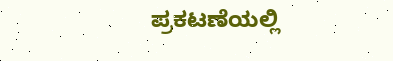ಪ್ರಕಟಣೆಯಲ್ಲಿ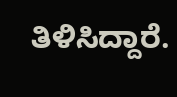ತಿಳಿಸಿದ್ದಾರೆ.